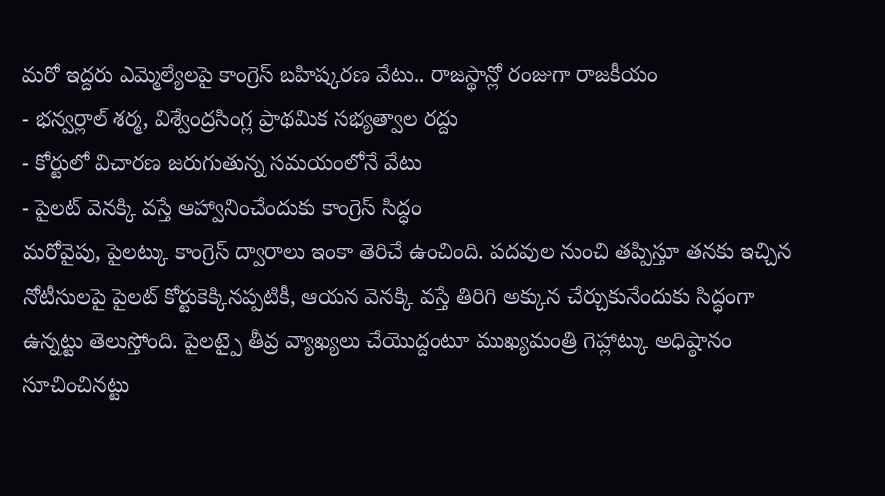మరో ఇద్దరు ఎమ్మెల్యేలపై కాంగ్రెస్ బహిష్కరణ వేటు.. రాజస్థాన్లో రంజుగా రాజకీయం
- భన్వర్లాల్ శర్మ, విశ్వేంద్రసింగ్ల ప్రాథమిక సభ్యత్వాల రద్దు
- కోర్టులో విచారణ జరుగుతున్న సమయంలోనే వేటు
- పైలట్ వెనక్కి వస్తే ఆహ్వానించేందుకు కాంగ్రెస్ సిద్ధం
మరోవైపు, పైలట్కు కాంగ్రెస్ ద్వారాలు ఇంకా తెరిచే ఉంచింది. పదవుల నుంచి తప్పిస్తూ తనకు ఇచ్చిన నోటీసులపై పైలట్ కోర్టుకెక్కినప్పటికీ, ఆయన వెనక్కి వస్తే తిరిగి అక్కున చేర్చుకునేందుకు సిద్ధంగా ఉన్నట్టు తెలుస్తోంది. పైలట్పై తీవ్ర వ్యాఖ్యలు చేయొద్దంటూ ముఖ్యమంత్రి గెహ్లాట్కు అధిష్ఠానం సూచించినట్టు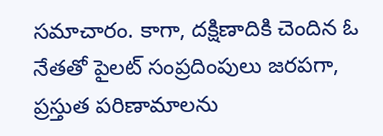సమాచారం. కాగా, దక్షిణాదికి చెందిన ఓ నేతతో పైలట్ సంప్రదింపులు జరపగా, ప్రస్తుత పరిణామాలను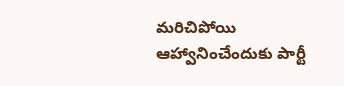మరిచిపోయి ఆహ్వానించేందుకు పార్టీ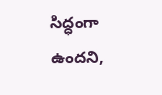సిద్ధంగా ఉందని,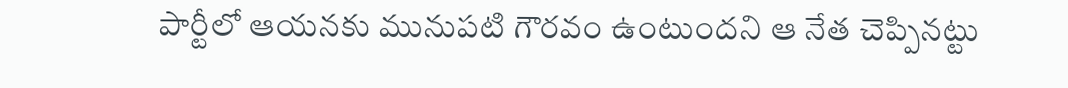పార్టీలో ఆయనకు మునుపటి గౌరవం ఉంటుందని ఆ నేత చెప్పినట్టు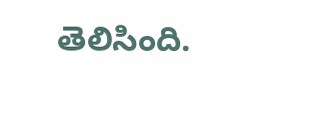తెలిసింది.